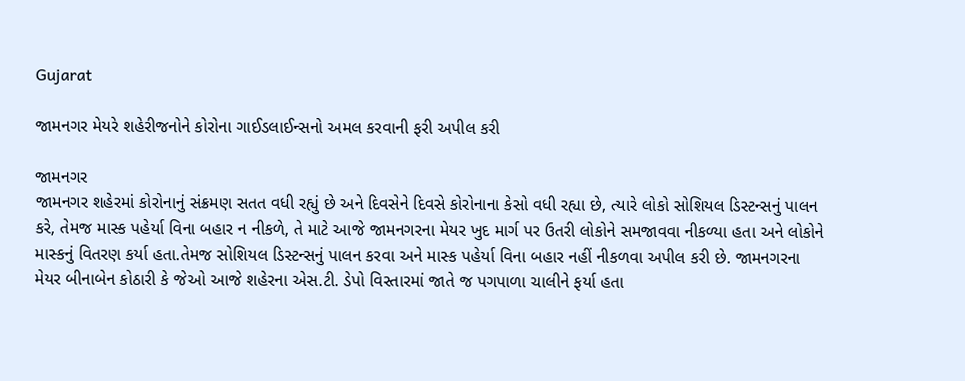Gujarat

જામનગર મેયરે શહેરીજનોને કોરોના ગાઈડલાઈન્સનો અમલ કરવાની ફરી અપીલ કરી

જામનગર
જામનગર શહેરમાં કોરોનાનું સંક્રમણ સતત વધી રહ્યું છે અને દિવસેને દિવસે કોરોનાના કેસો વધી રહ્યા છે, ત્યારે લોકો સોશિયલ ડિસ્ટન્સનું પાલન કરે, તેમજ માસ્ક પહેર્યા વિના બહાર ન નીકળે, તે માટે આજે જામનગરના મેયર ખુદ માર્ગ પર ઉતરી લોકોને સમજાવવા નીકળ્યા હતા અને લોકોને માસ્કનું વિતરણ કર્યા હતા.તેમજ સોશિયલ ડિસ્ટન્સનું પાલન કરવા અને માસ્ક પહેર્યા વિના બહાર નહીં નીકળવા અપીલ કરી છે. જામનગરના મેયર બીનાબેન કોઠારી કે જેઓ આજે શહેરના એસ.ટી. ડેપો વિસ્તારમાં જાતે જ પગપાળા ચાલીને ફર્યા હતા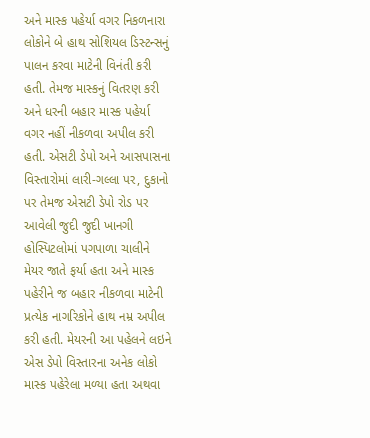અને માસ્ક પહેર્યા વગર નિકળનારા લોકોને બે હાથ સોશિયલ ડિસ્ટન્સનું પાલન કરવા માટેની વિનંતી કરી હતી. તેમજ માસ્કનું વિતરણ કરી અને ધરની બહાર માસ્ક પહેર્યા વગર નહીં નીકળવા અપીલ કરી હતી. એસટી ડેપો અને આસપાસના વિસ્તારોમાં લારી-ગલ્લા પર, દુકાનો પર તેમજ એસટી ડેપો રોડ પર આવેલી જુદી જુદી ખાનગી હોસ્પિટલોમાં પગપાળા ચાલીને મેયર જાતે ફર્યા હતા અને માસ્ક પહેરીને જ બહાર નીકળવા માટેની પ્રત્યેક નાગરિકોને હાથ નમ્ર અપીલ કરી હતી. મેયરની આ પહેલને લઇને એસ ડેપો વિસ્તારના અનેક લોકો માસ્ક પહેરેલા મળ્યા હતા અથવા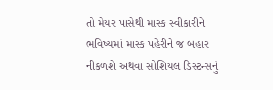તો મેયર પાસેથી માસ્ક સ્વીકારીને ભવિષ્યમાં માસ્ક પહેરીને જ બહાર નીકળશે અથવા સોશિયલ ડિસ્ટન્સનું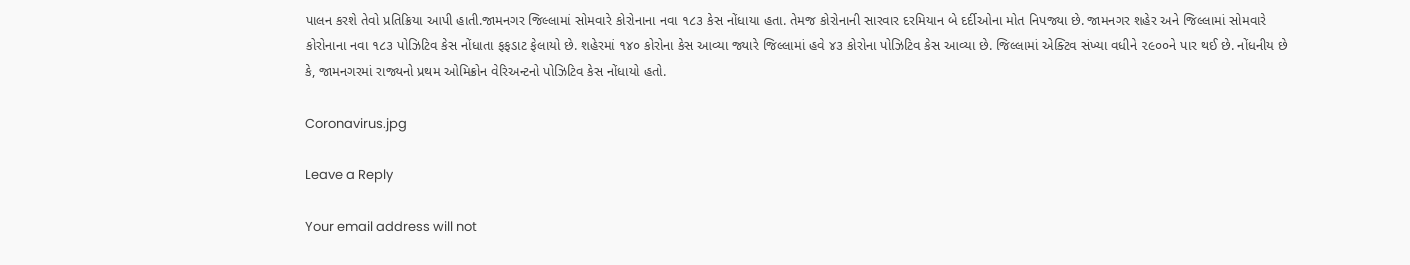પાલન કરશે તેવો પ્રતિક્રિયા આપી હાતી.જામનગર જિલ્લામાં સોમવારે કોરોનાના નવા ૧૮૩ કેસ નોંધાયા હતા. તેમજ કોરોનાની સારવાર દરમિયાન બે દર્દીઓના મોત નિપજ્યા છે. જામનગર શહેર અને જિલ્લામાં સોમવારે કોરોનાના નવા ૧૮૩ પોઝિટિવ કેસ નોંધાતા ફફડાટ ફેલાયો છે. શહેરમાં ૧૪૦ કોરોના કેસ આવ્યા જ્યારે જિલ્લામાં હવે ૪૩ કોરોના પોઝિટિવ કેસ આવ્યા છે. જિલ્લામાં એક્ટિવ સંખ્યા વધીને ૨૯૦૦ને પાર થઈ છે. નોંધનીય છે કે, જામનગરમાં રાજ્યનો પ્રથમ ઓમિક્રોન વેરિઅન્ટનો પોઝિટિવ કેસ નોંધાયો હતો.

Coronavirus.jpg

Leave a Reply

Your email address will not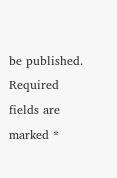be published. Required fields are marked *